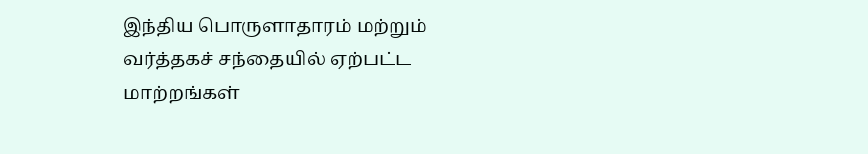இந்திய பொருளாதாரம் மற்றும் வர்த்தகச் சந்தையில் ஏற்பட்ட மாற்றங்கள்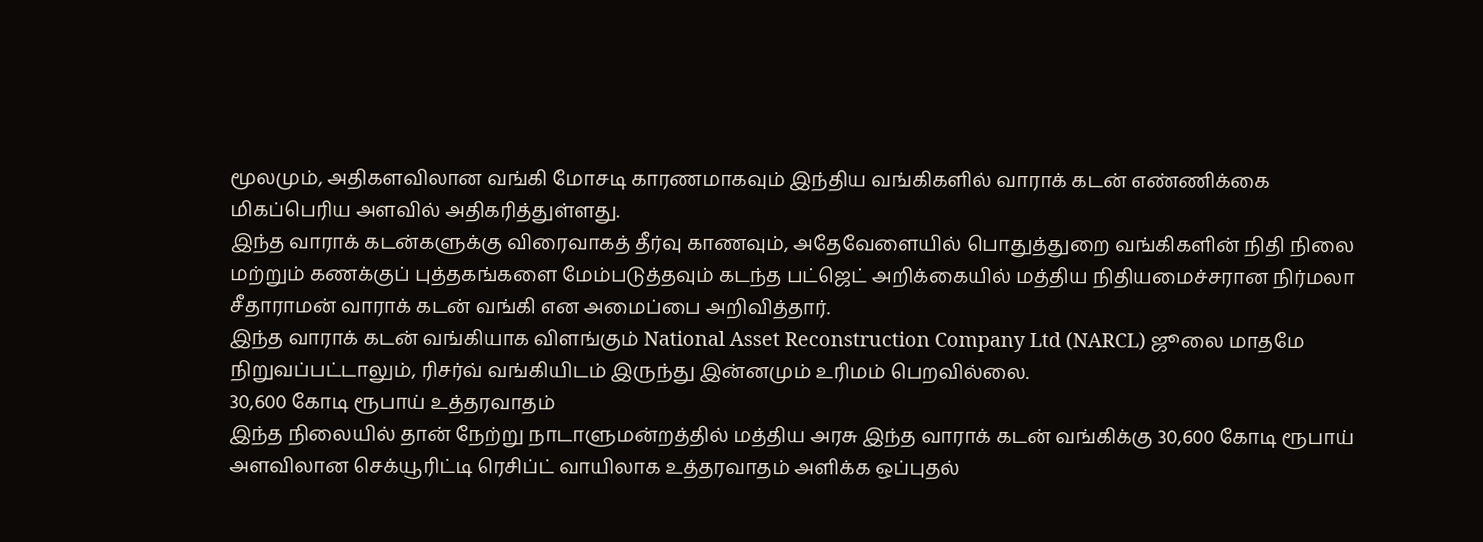மூலமும், அதிகளவிலான வங்கி மோசடி காரணமாகவும் இந்திய வங்கிகளில் வாராக் கடன் எண்ணிக்கை மிகப்பெரிய அளவில் அதிகரித்துள்ளது.
இந்த வாராக் கடன்களுக்கு விரைவாகத் தீர்வு காணவும், அதேவேளையில் பொதுத்துறை வங்கிகளின் நிதி நிலை மற்றும் கணக்குப் புத்தகங்களை மேம்படுத்தவும் கடந்த பட்ஜெட் அறிக்கையில் மத்திய நிதியமைச்சரான நிர்மலா சீதாராமன் வாராக் கடன் வங்கி என அமைப்பை அறிவித்தார்.
இந்த வாராக் கடன் வங்கியாக விளங்கும் National Asset Reconstruction Company Ltd (NARCL) ஜூலை மாதமே நிறுவப்பட்டாலும், ரிசர்வ் வங்கியிடம் இருந்து இன்னமும் உரிமம் பெறவில்லை.
30,600 கோடி ரூபாய் உத்தரவாதம்
இந்த நிலையில் தான் நேற்று நாடாளுமன்றத்தில் மத்திய அரசு இந்த வாராக் கடன் வங்கிக்கு 30,600 கோடி ரூபாய் அளவிலான செக்யூரிட்டி ரெசிப்ட் வாயிலாக உத்தரவாதம் அளிக்க ஒப்புதல்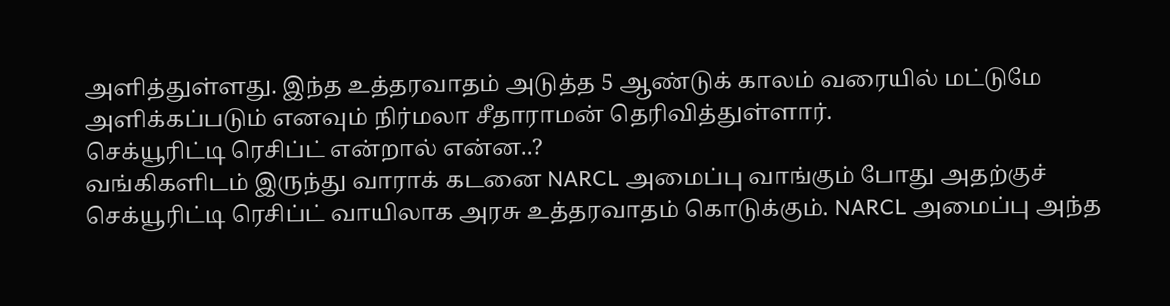அளித்துள்ளது. இந்த உத்தரவாதம் அடுத்த 5 ஆண்டுக் காலம் வரையில் மட்டுமே அளிக்கப்படும் எனவும் நிர்மலா சீதாராமன் தெரிவித்துள்ளார்.
செக்யூரிட்டி ரெசிப்ட் என்றால் என்ன..?
வங்கிகளிடம் இருந்து வாராக் கடனை NARCL அமைப்பு வாங்கும் போது அதற்குச் செக்யூரிட்டி ரெசிப்ட் வாயிலாக அரசு உத்தரவாதம் கொடுக்கும். NARCL அமைப்பு அந்த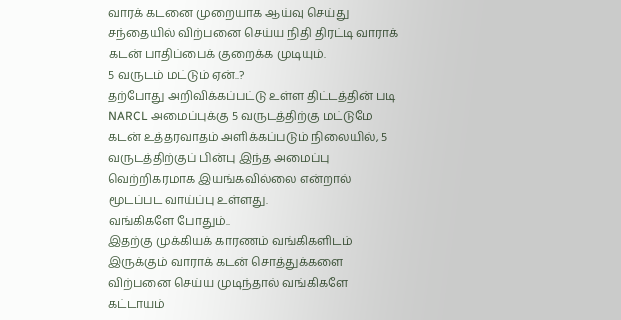வாரக் கடனை முறையாக ஆய்வு செய்து சந்தையில் விற்பனை செய்ய நிதி திரட்டி வாராக் கடன் பாதிப்பைக் குறைக்க முடியும்.
5 வருடம் மட்டும் ஏன்..?
தற்போது அறிவிக்கப்பட்டு உள்ள திட்டத்தின் படி NARCL அமைப்புக்கு 5 வருடத்திற்கு மட்டுமே கடன் உத்தரவாதம் அளிக்கப்படும் நிலையில், 5 வருடத்திற்குப் பின்பு இந்த அமைப்பு வெற்றிகரமாக இயங்கவில்லை என்றால் மூடப்பட வாய்ப்பு உள்ளது.
வங்கிகளே போதும்..
இதற்கு முக்கியக் காரணம் வங்கிகளிடம் இருக்கும் வாராக் கடன் சொத்துக்களை விற்பனை செய்ய முடிந்தால் வங்கிகளே கட்டாயம்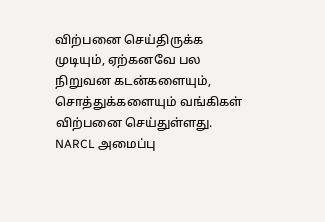விற்பனை செய்திருக்க முடியும், ஏற்கனவே பல நிறுவன கடன்களையும், சொத்துக்களையும் வங்கிகள் விற்பனை செய்துள்ளது.
NARCL அமைப்பு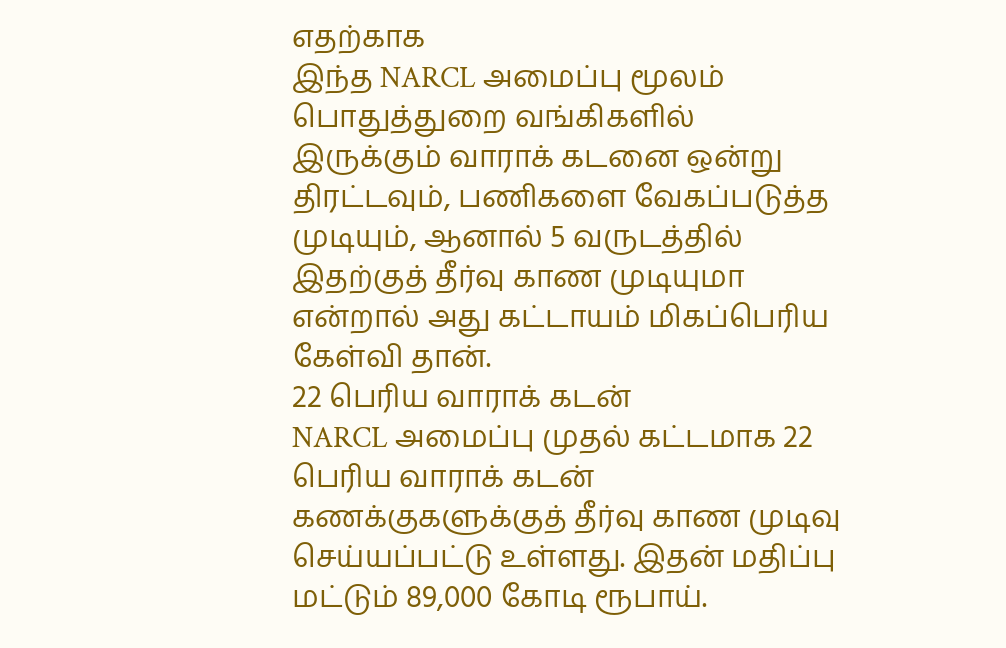எதற்காக
இந்த NARCL அமைப்பு மூலம் பொதுத்துறை வங்கிகளில் இருக்கும் வாராக் கடனை ஒன்று திரட்டவும், பணிகளை வேகப்படுத்த முடியும், ஆனால் 5 வருடத்தில் இதற்குத் தீர்வு காண முடியுமா என்றால் அது கட்டாயம் மிகப்பெரிய கேள்வி தான்.
22 பெரிய வாராக் கடன்
NARCL அமைப்பு முதல் கட்டமாக 22 பெரிய வாராக் கடன் கணக்குகளுக்குத் தீர்வு காண முடிவு செய்யப்பட்டு உள்ளது. இதன் மதிப்பு மட்டும் 89,000 கோடி ரூபாய்.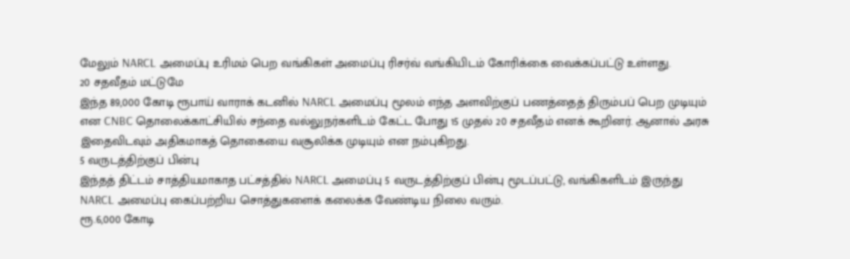மேலும் NARCL அமைப்பு உரிமம் பெற வங்கிகள் அமைப்பு ரிசர்வ் வங்கியிடம் கோரிக்கை வைக்கப்பட்டு உள்ளது.
20 சதவீதம் மட்டுமே
இந்த 89,000 கோடி ரூபாய் வாராக் கடனில் NARCL அமைப்பு மூலம் எந்த அளவிற்குப் பணத்தைத் திரும்பப் பெற முடியும் என CNBC தொலைக்காட்சியில் சந்தை வல்லுநர்களிடம் கேட்ட போது 15 முதல் 20 சதவீதம் எனக் கூறினர். ஆனால் அரசு இதைவிடவும் அதிகமாகத் தொகையை வசூலிக்க முடியும் என நம்புகிறது.
5 வருடத்திற்குப் பின்பு
இந்தத் திட்டம் சாத்தியமாகாத பட்சத்தில் NARCL அமைப்பு 5 வருடத்திற்குப் பின்பு மூடப்பட்டு, வங்கிகளிடம் இருந்து NARCL அமைப்பு கைப்பற்றிய சொத்துகளைக் கலைக்க வேண்டிய நிலை வரும்.
ரூ.6,000 கோடி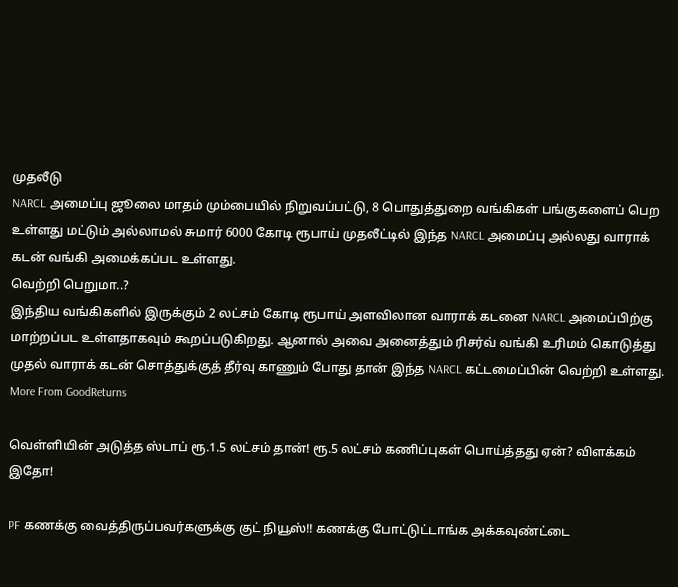முதலீடு
NARCL அமைப்பு ஜூலை மாதம் மும்பையில் நிறுவப்பட்டு, 8 பொதுத்துறை வங்கிகள் பங்குகளைப் பெற உள்ளது மட்டும் அல்லாமல் சுமார் 6000 கோடி ரூபாய் முதலீட்டில் இந்த NARCL அமைப்பு அல்லது வாராக் கடன் வங்கி அமைக்கப்பட உள்ளது.
வெற்றி பெறுமா..?
இந்திய வங்கிகளில் இருக்கும் 2 லட்சம் கோடி ரூபாய் அளவிலான வாராக் கடனை NARCL அமைப்பிற்கு மாற்றப்பட உள்ளதாகவும் கூறப்படுகிறது. ஆனால் அவை அனைத்தும் ரிசர்வ் வங்கி உரிமம் கொடுத்து முதல் வாராக் கடன் சொத்துக்குத் தீர்வு காணும் போது தான் இந்த NARCL கட்டமைப்பின் வெற்றி உள்ளது.
More From GoodReturns

வெள்ளியின் அடுத்த ஸ்டாப் ரூ.1.5 லட்சம் தான்! ரூ.5 லட்சம் கணிப்புகள் பொய்த்தது ஏன்? விளக்கம் இதோ!

PF கணக்கு வைத்திருப்பவர்களுக்கு குட் நியூஸ்!! கணக்கு போட்டுட்டாங்க அக்கவுண்ட்டை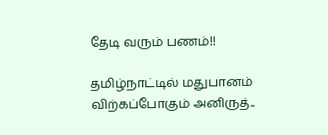தேடி வரும் பணம்!!

தமிழ்நாட்டில் மதுபானம் விற்கப்போகும் அனிருத்..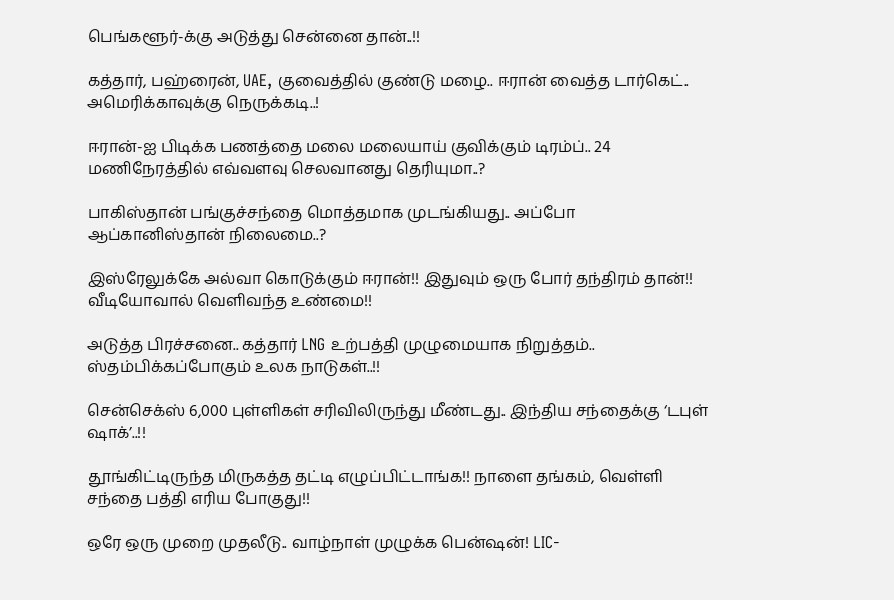பெங்களூர்-க்கு அடுத்து சென்னை தான்..!!

கத்தார், பஹ்ரைன், UAE, குவைத்தில் குண்டு மழை.. ஈரான் வைத்த டார்கெட்.. அமெரிக்காவுக்கு நெருக்கடி..!

ஈரான்-ஐ பிடிக்க பணத்தை மலை மலையாய் குவிக்கும் டிரம்ப்.. 24 மணிநேரத்தில் எவ்வளவு செலவானது தெரியுமா..?

பாகிஸ்தான் பங்குச்சந்தை மொத்தமாக முடங்கியது.. அப்போ ஆப்கானிஸ்தான் நிலைமை..?

இஸ்ரேலுக்கே அல்வா கொடுக்கும் ஈரான்!! இதுவும் ஒரு போர் தந்திரம் தான்!! வீடியோவால் வெளிவந்த உண்மை!!

அடுத்த பிரச்சனை.. கத்தார் LNG உற்பத்தி முழுமையாக நிறுத்தம்.. ஸ்தம்பிக்கப்போகும் உலக நாடுகள்..!!

சென்செக்ஸ் 6,000 புள்ளிகள் சரிவிலிருந்து மீண்டது.. இந்திய சந்தைக்கு ‘டபுள் ஷாக்’..!!

தூங்கிட்டிருந்த மிருகத்த தட்டி எழுப்பிட்டாங்க!! நாளை தங்கம், வெள்ளி சந்தை பத்தி எரிய போகுது!!

ஒரே ஒரு முறை முதலீடு.. வாழ்நாள் முழுக்க பென்ஷன்! LIC-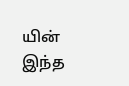யின் இந்த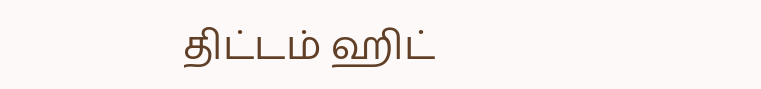திட்டம் ஹிட்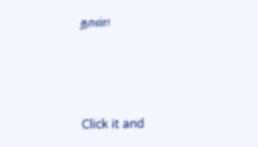தான்!



Click it and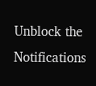Unblock the Notifications